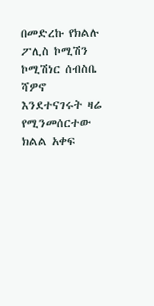በመድረኩ የክልሉ ፖሊስ ኮሚሽን ኮሚሽነር ሰብስቤ ሻዎኖ እንደተናገሩት ዛሬ የሚንመሰርተው ክልል አቀፍ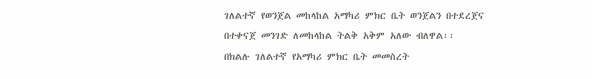ገለልተኛ የወንጀል መከላከል አማካሪ ምክር ቤት ወንጀልን በተደረጀና በተቀናጀ መንገድ ለመከላከል ትልቅ አቅም አለው ብለዋል፡፡
በክልሉ ገለልተኛ የአማካሪ ምክር ቤት መመስረት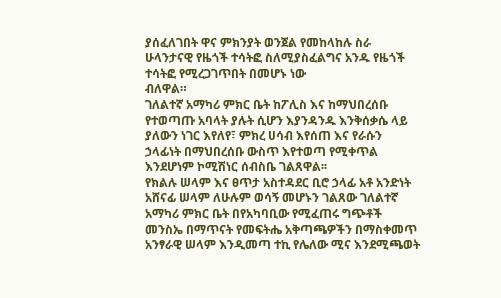ያሰፈለገበት ዋና ምክንያት ወንጀል የመከላከሉ ስራ ሁላንታናዊ የዜጎች ተሳትፎ ስለሚያስፈልግና አንዱ የዜጎች ተሳትፎ የሚረጋገጥበት በመሆኑ ነው
ብለዋል።
ገለልተኛ አማካሪ ምክር ቤት ከፖሊስ እና ከማህበረሰቡ የተወጣጡ አባላት ያሉት ሲሆን እያንዳንዱ እንቅሰቃሴ ላይ ያለውን ነገር እየለየ፣ ምክረ ሀሳብ እየሰጠ እና የራሱን ኃላፊነት በማህበረሰቡ ውስጥ እየተወጣ የሚቀጥል እንደሆነም ኮሚሽነር ሰብስቤ ገልጸዋል፡፡
የክልሉ ሠላም እና ፀጥታ አስተዳደር ቢሮ ኃላፊ አቶ አንድነት አሸናፊ ሠላም ለሁሉም ወሳኝ መሆኑን ገልጸው ገለልተኛ አማካሪ ምክር ቤት በየአካባቢው የሚፈጠሩ ግጭቶች መንስኤ በማጥናት የመፍትሔ አቅጣጫዎችን በማስቀመጥ አንፃራዊ ሠላም እንዲመጣ ተኪ የሌለው ሚና እንደሚጫወት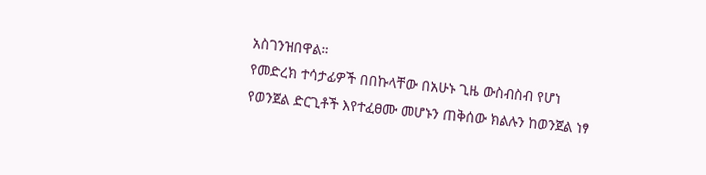አስገንዝበዋል።
የመድረክ ተሳታፊዎች በበኩላቸው በአሁኑ ጊዜ ውስብስብ የሆነ የወንጀል ድርጊቶች እየተፈፀሙ መሆኑን ጠቅሰው ክልሉን ከወንጀል ነፃ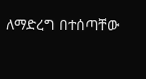ለማድረግ በተሰጣቸው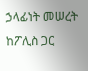ኃላፊነት መሠረት ከፖሊስ ጋር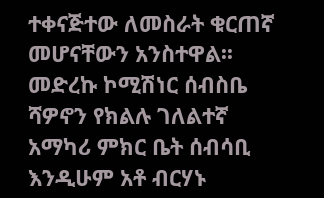ተቀናጅተው ለመስራት ቁርጠኛ መሆናቸውን አንስተዋል፡፡
መድረኩ ኮሚሽነር ሰብስቤ ሻዎኖን የክልሉ ገለልተኛ አማካሪ ምክር ቤት ሰብሳቢ እንዲሁም አቶ ብርሃኑ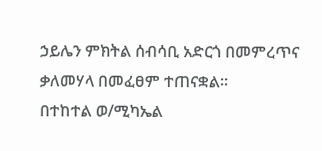ኃይሌን ምክትል ሰብሳቢ አድርጎ በመምረጥና ቃለመሃላ በመፈፀም ተጠናቋል።
በተከተል ወ/ሚካኤል